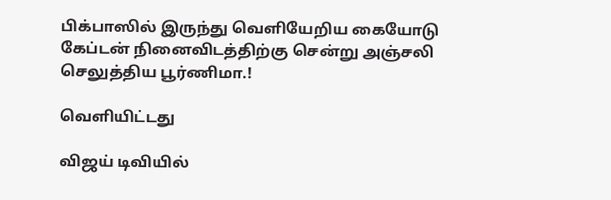பிக்பாஸில் இருந்து வெளியேறிய கையோடு கேப்டன் நினைவிடத்திற்கு சென்று அஞ்சலி செலுத்திய பூர்ணிமா.!

வெளியிட்டது

விஜய் டிவியில்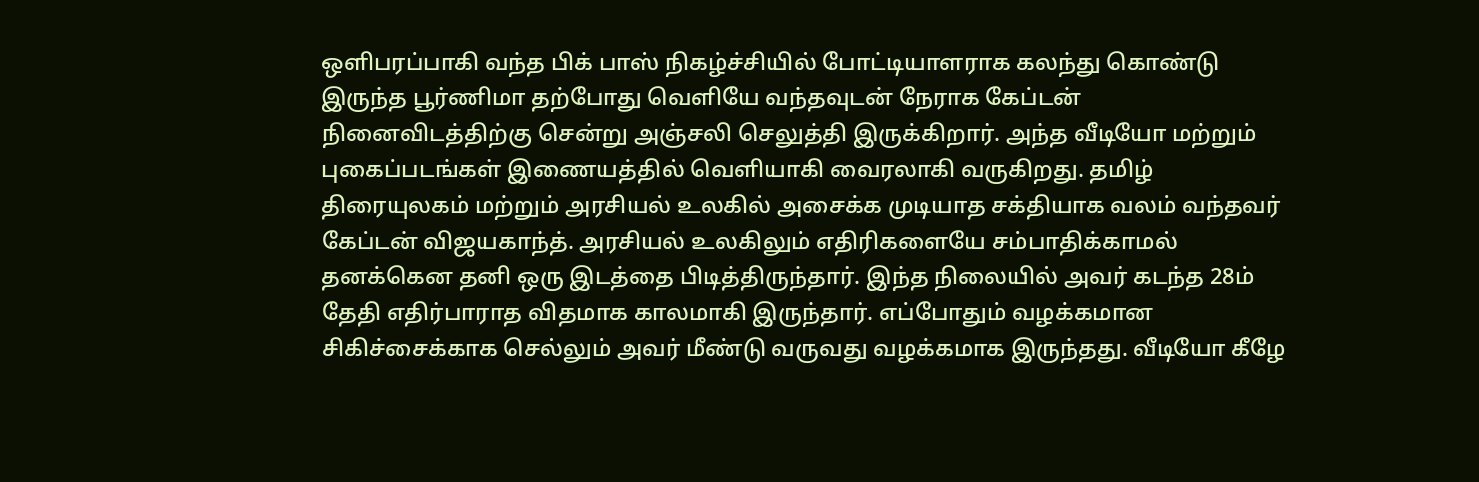ஒளிபரப்பாகி வந்த பிக் பாஸ் நிகழ்ச்சியில் போட்டியாளராக கலந்து கொண்டு இருந்த பூர்ணிமா தற்போது வெளியே வந்தவுடன் நேராக கேப்டன் நினைவிடத்திற்கு சென்று அஞ்சலி செலுத்தி இருக்கிறார். அந்த வீடியோ மற்றும் புகைப்படங்கள் இணையத்தில் வெளியாகி வைரலாகி வருகிறது. தமிழ் திரையுலகம் மற்றும் அரசியல் உலகில் அசைக்க முடியாத சக்தியாக வலம் வந்தவர் கேப்டன் விஜயகாந்த். அரசியல் உலகிலும் எதிரிகளையே சம்பாதிக்காமல் தனக்கென தனி ஒரு இடத்தை பிடித்திருந்தார். இந்த நிலையில் அவர் கடந்த 28ம் தேதி எதிர்பாராத விதமாக காலமாகி இருந்தார். எப்போதும் வழக்கமான சிகிச்சைக்காக செல்லும் அவர் மீண்டு வருவது வழக்கமாக இருந்தது. வீடியோ கீழே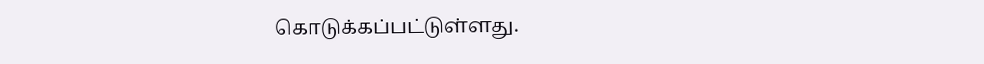கொடுக்கப்பட்டுள்ளது.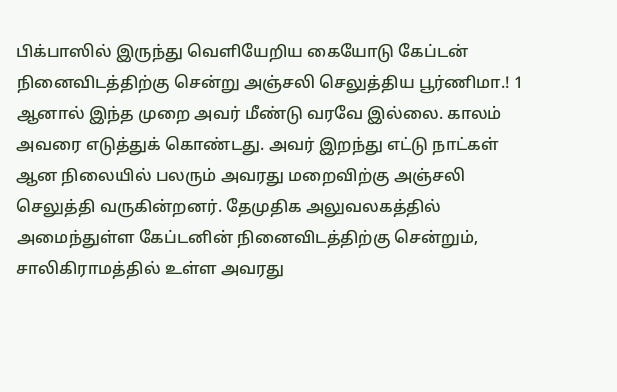பிக்பாஸில் இருந்து வெளியேறிய கையோடு கேப்டன் நினைவிடத்திற்கு சென்று அஞ்சலி செலுத்திய பூர்ணிமா.! 1
ஆனால் இந்த முறை அவர் மீண்டு வரவே இல்லை. காலம் அவரை எடுத்துக் கொண்டது. அவர் இறந்து எட்டு நாட்கள் ஆன நிலையில் பலரும் அவரது மறைவிற்கு அஞ்சலி செலுத்தி வருகின்றனர். தேமுதிக அலுவலகத்தில் அமைந்துள்ள கேப்டனின் நினைவிடத்திற்கு சென்றும், சாலிகிராமத்தில் உள்ள அவரது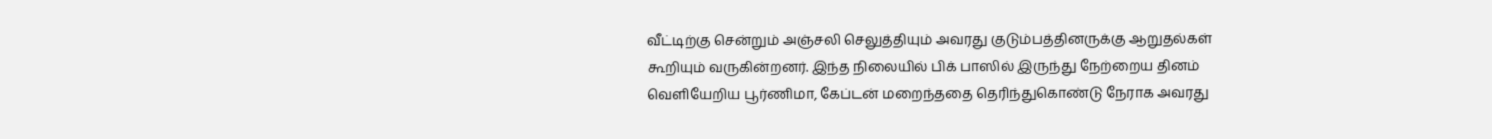வீட்டிற்கு சென்றும் அஞ்சலி செலுத்தியும் அவரது குடும்பத்தினருக்கு ஆறுதல்கள் கூறியும் வருகின்றனர். இந்த நிலையில் பிக் பாஸில் இருந்து நேற்றைய தினம் வெளியேறிய பூர்ணிமா, கேப்டன் மறைந்ததை தெரிந்துகொண்டு நேராக அவரது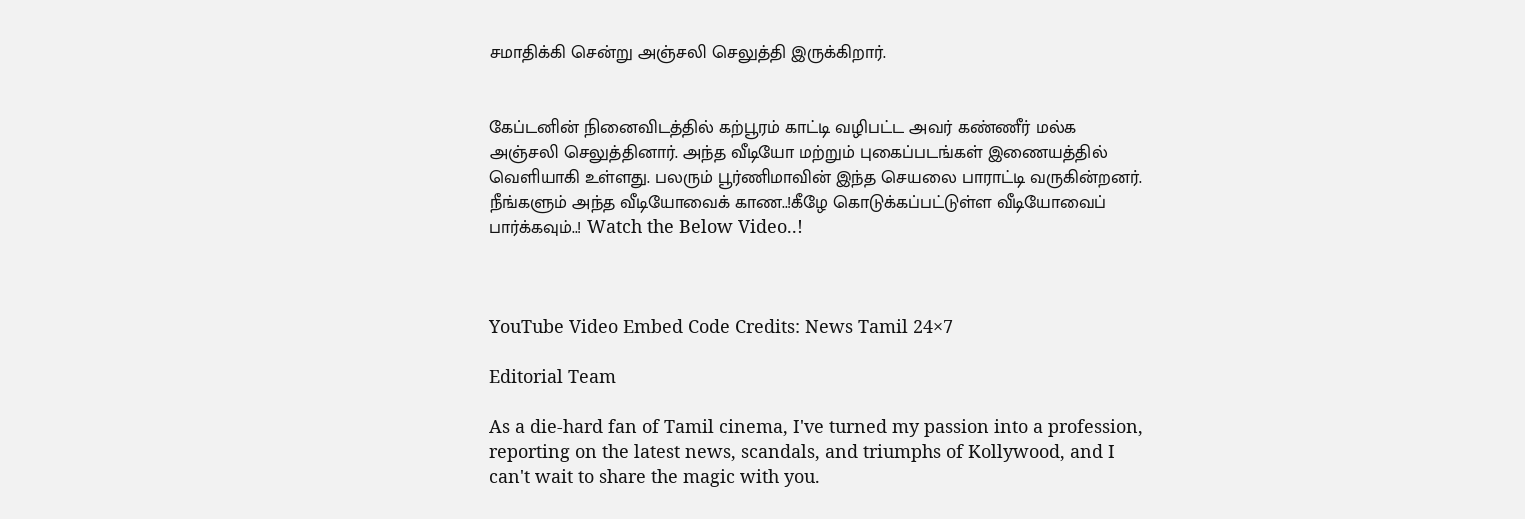சமாதிக்கி சென்று அஞ்சலி செலுத்தி இருக்கிறார்.


கேப்டனின் நினைவிடத்தில் கற்பூரம் காட்டி வழிபட்ட அவர் கண்ணீர் மல்க அஞ்சலி செலுத்தினார். அந்த வீடியோ மற்றும் புகைப்படங்கள் இணையத்தில் வெளியாகி உள்ளது. பலரும் பூர்ணிமாவின் இந்த செயலை பாராட்டி வருகின்றனர். நீங்களும் அந்த வீடியோவைக் காண..!கீழே கொடுக்கப்பட்டுள்ள வீடியோவைப் பார்க்கவும்..! Watch the Below Video..!



YouTube Video Embed Code Credits: News Tamil 24×7

Editorial Team

As a die-hard fan of Tamil cinema, I've turned my passion into a profession, reporting on the latest news, scandals, and triumphs of Kollywood, and I can't wait to share the magic with you.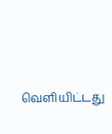வெளியிட்டது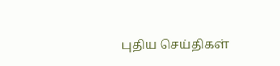புதிய செய்திகள்